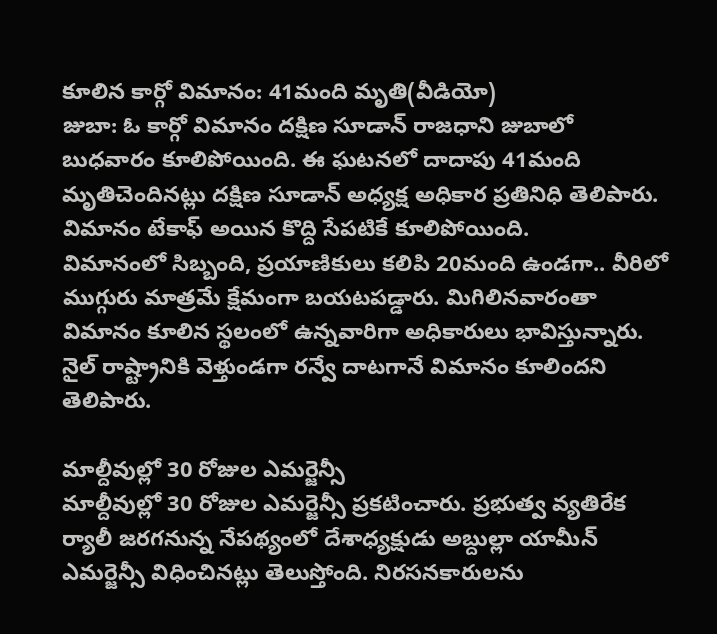కూలిన కార్గో విమానం: 41మంది మృతి(వీడియో)
జుబా: ఓ కార్గో విమానం దక్షిణ సూడాన్ రాజధాని జుబాలో బుధవారం కూలిపోయింది. ఈ ఘటనలో దాదాపు 41మంది మృతిచెందినట్లు దక్షిణ సూడాన్ అధ్యక్ష అధికార ప్రతినిధి తెలిపారు. విమానం టేకాఫ్ అయిన కొద్ది సేపటికే కూలిపోయింది.
విమానంలో సిబ్బంది, ప్రయాణికులు కలిపి 20మంది ఉండగా.. వీరిలో ముగ్గురు మాత్రమే క్షేమంగా బయటపడ్డారు. మిగిలినవారంతా విమానం కూలిన స్థలంలో ఉన్నవారిగా అధికారులు భావిస్తున్నారు. నైల్ రాష్ట్రానికి వెళ్తుండగా రన్వే దాటగానే విమానం కూలిందని తెలిపారు.

మాల్దీవుల్లో 30 రోజుల ఎమర్జెన్సీ
మాల్దీవుల్లో 30 రోజుల ఎమర్జెన్సీ ప్రకటించారు. ప్రభుత్వ వ్యతిరేక ర్యాలీ జరగనున్న నేపథ్యంలో దేశాధ్యక్షుడు అబ్దుల్లా యామీన్ ఎమర్జెన్సీ విధించినట్లు తెలుస్తోంది. నిరసనకారులను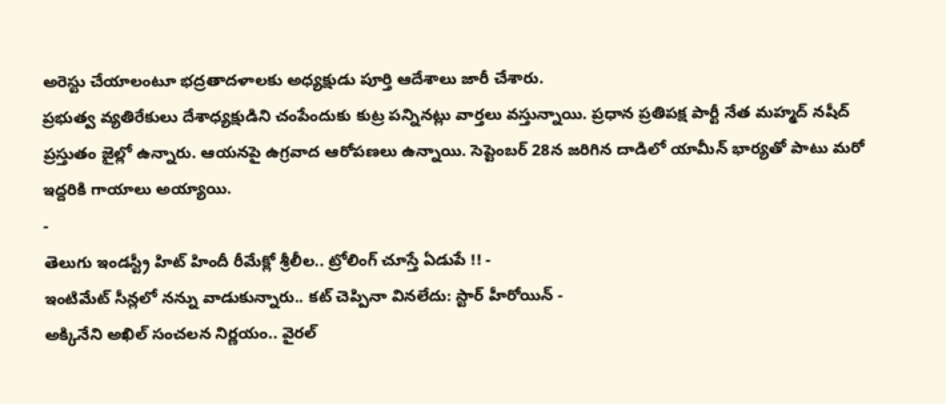అరెస్టు చేయాలంటూ భద్రతాదళాలకు అధ్యక్షుడు పూర్తి ఆదేశాలు జారీ చేశారు.
ప్రభుత్వ వ్యతిరేకులు దేశాధ్యక్షుడిని చంపేందుకు కుట్ర పన్నినట్లు వార్తలు వస్తున్నాయి. ప్రధాన ప్రతిపక్ష పార్టీ నేత మహ్మద్ నషీద్ ప్రస్తుతం జైల్లో ఉన్నారు. ఆయనపై ఉగ్రవాద ఆరోపణలు ఉన్నాయి. సెప్టెంబర్ 28న జరిగిన దాడిలో యామీన్ భార్యతో పాటు మరో ఇద్దరికి గాయాలు అయ్యాయి.
-
తెలుగు ఇండస్ట్రీ హిట్ హిందీ రీమేక్లో శ్రీలీల.. ట్రోలింగ్ చూస్తే ఏడుపే !! -
ఇంటిమేట్ సీన్లలో నన్ను వాడుకున్నారు.. కట్ చెప్పినా వినలేదు: స్టార్ హీరోయిన్ -
అక్కినేని అఖిల్ సంచలన నిర్ణయం.. వైరల్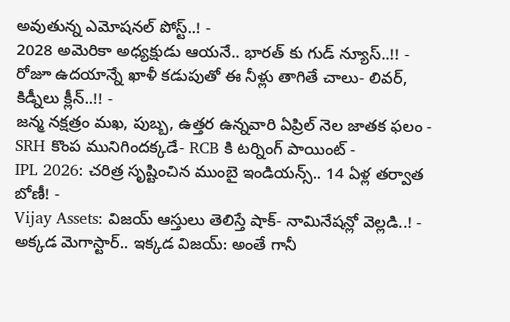అవుతున్న ఎమోషనల్ పోస్ట్..! -
2028 అమెరికా అధ్యక్షుడు ఆయనే.. భారత్ కు గుడ్ న్యూస్..!! -
రోజూ ఉదయాన్నే ఖాళీ కడుపుతో ఈ నీళ్లు తాగితే చాలు- లివర్, కిడ్నీలు క్లీన్..!! -
జన్మ నక్షత్రం మఖ, పుబ్బ, ఉత్తర ఉన్నవారి ఏప్రిల్ నెల జాతక ఫలం -
SRH కొంప మునిగిందక్కడే- RCB కి టర్నింగ్ పాయింట్ -
IPL 2026: చరిత్ర సృష్టించిన ముంబై ఇండియన్స్.. 14 ఏళ్ల తర్వాత బోణీ! -
Vijay Assets: విజయ్ ఆస్తులు తెలిస్తే షాక్- నామినేషన్లో వెల్లడి..! -
అక్కడ మెగాస్టార్.. ఇక్కడ విజయ్: అంతే గానీ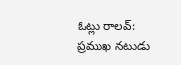ఓట్లు రాలవ్: ప్రముఖ నటుడు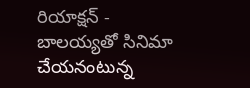రియాక్షన్ -
బాలయ్యతో సినిమా చేయనంటున్న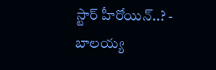స్టార్ హీరోయిన్..? -
బాలయ్య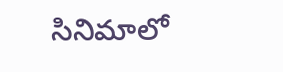సినిమాలో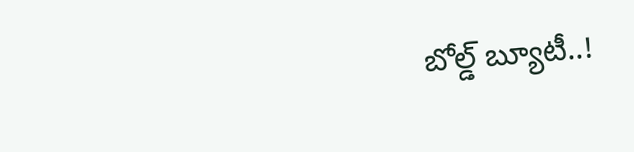బోల్డ్ బ్యూటీ..!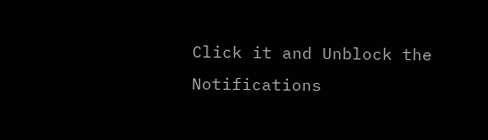Click it and Unblock the Notifications